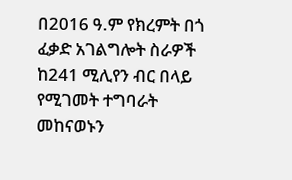በ2016 ዓ.ም የክረምት በጎ ፈቃድ አገልግሎት ስራዎች ከ241 ሚሊየን ብር በላይ የሚገመት ተግባራት መከናወኑን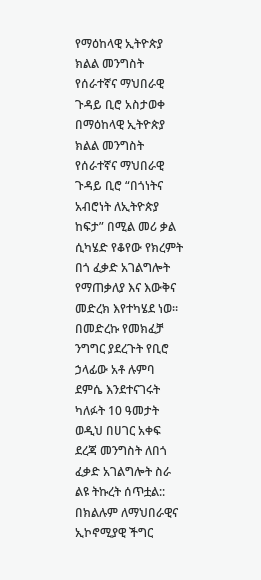የማዕከላዊ ኢትዮጵያ ክልል መንግስት የሰራተኛና ማህበራዊ ጉዳይ ቢሮ አስታወቀ
በማዕከላዊ ኢትዮጵያ ክልል መንግስት የሰራተኛና ማህበራዊ ጉዳይ ቢሮ “በጎነትና አብሮነት ለኢትዮጵያ ከፍታ” በሚል መሪ ቃል ሲካሄድ የቆየው የክረምት በጎ ፈቃድ አገልግሎት የማጠቃለያ እና እውቅና መድረክ እየተካሄደ ነወ።
በመድረኩ የመክፈቻ ንግግር ያደረጉት የቢሮ ኃላፊው አቶ ሉምባ ደምሴ እንደተናገሩት ካለፉት 10 ዓመታት ወዲህ በሀገር አቀፍ ደረጃ መንግስት ለበጎ ፈቃድ አገልግሎት ስራ ልዩ ትኩረት ሰጥቷል::
በክልሉም ለማህበራዊና ኢኮኖሚያዊ ችግር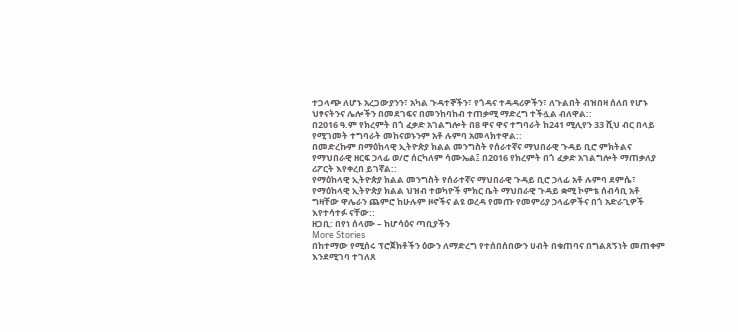ተጋላጭ ለሆኑ አረጋውያንን፣ አካል ጉዳተኞችን፣ የጎዳና ተዳዳሪዎችን፣ ለጉልበት ብዝበዛ ሰለበ የሆኑ ህፃናትንና ሌሎችን በመደገፍና በመንከባከብ ተጠቃሚ ማድረግ ተችሏል ብለዋል::
በ2016 ዓ.ም የክረምት በጎ ፈቃድ አገልግሎት በ8 ዋና ዋና ተግባራት ከ241 ሚሊየን 33 ሺህ ብር በላይ የሚገመት ተግባራት መከናወኑንም አቶ ሉምባ አመላክተዋል::
በመድረኩም በማዕከላዊ ኢትዮጵያ ክልል መንግስት የሰራተኛና ማህበራዊ ጉዳይ ቢሮ ምክትልና የማህበራዊ ዘርፍ ኃላፊ ወ/ሮ ሰርካለም ሳሙኤል፤ በ2016 የክረምት በጎ ፈቃድ አገልግሎት ማጠቃለያ ሪፖርት እየቀረበ ይገኛል::
የማዕከላዊ ኢትዮጵያ ክልል መንግስት የሰራተኛና ማህበራዊ ጉዳይ ቢሮ ኃላፊ አቶ ሉምባ ደምሴ፣ የማዕከላዊ ኢትዮጵያ ክልል ህዝብ ተወካዮች ምክር ቤት ማህበራዊ ጉዳይ ቋሚ ኮምቴ ሰብሳቢ አቶ ግዛቸው ዋሌራን ጨምሮ ከሁሉም ዞኖችና ልዩ ወረዳ የመጡ የመምሪያ ኃላፊዎችና በጎ አድራጊዎች እየተሳተፉ ናቸው::
ዘጋቢ: በየነ ሰላሙ – ከሆሳዕና ጣቢያችን
More Stories
በከተማው የሚሰሩ ፕሮጀክቶችን ዕውን ለማድረግ የተሰበሰበውን ሀብት በቁጠባና በግልጸኝነት መጠቀም እንደሚገባ ተገለጸ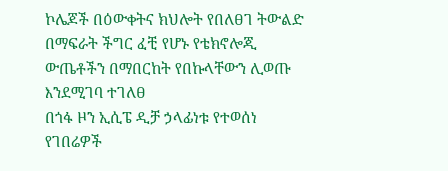ኮሌጆች በዕውቀትና ክህሎት የበለፀገ ትውልድ በማፍራት ችግር ፈቺ የሆኑ የቴክኖሎጂ ውጤቶችን በማበርከት የበኩላቸውን ሊወጡ እንደሚገባ ተገለፀ
በጎፋ ዞን ኢሲፔ ዲቻ ኃላፊነቱ የተወሰነ የገበሬዎች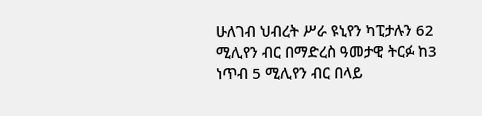ሁለገብ ህብረት ሥራ ዩኒየን ካፒታሉን 62 ሚሊየን ብር በማድረስ ዓመታዊ ትርፉ ከ3 ነጥብ 5 ሚሊየን ብር በላይ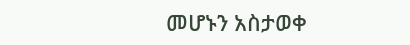መሆኑን አስታወቀ